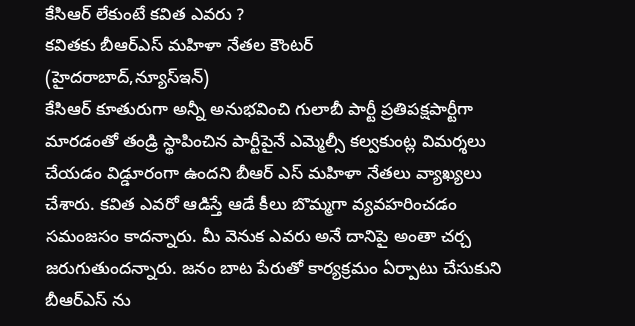కేసిఆర్ లేకుంటే కవిత ఎవరు ?
కవితకు బీఆర్ఎస్ మహిళా నేతల కౌంటర్
(హైదరాబాద్,న్యూస్ఇన్)
కేసిఆర్ కూతురుగా అన్నీ అనుభవించి గులాబీ పార్టీ ప్రతిపక్షపార్టీగా మారడంతో తండ్రి స్థాపించిన పార్టీపైనే ఎమ్మెల్సీ కల్వకుంట్ల విమర్శలు చేయడం విడ్డూరంగా ఉందని బీఆర్ ఎస్ మహిళా నేతలు వ్యాఖ్యలు చేశారు. కవిత ఎవరో ఆడిస్తే ఆడే కీలు బొమ్మగా వ్యవహరించడం సమంజసం కాదన్నారు. మీ వెనుక ఎవరు అనే దానిపై అంతా చర్చ జరుగుతుందన్నారు. జనం బాట పేరుతో కార్యక్రమం ఏర్పాటు చేసుకుని బీఆర్ఎస్ ను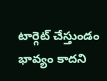టార్గెట్ చేస్తుండం భావ్యం కాదని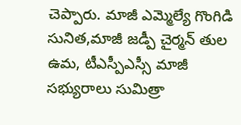చెప్పారు. మాజీ ఎమ్మెల్యే గొంగిడి సునిత,మాజీ జడ్పీ చైర్మన్ తుల ఉమ, టీఎస్పీఎస్సీ మాజీ సభ్యురాలు సుమిత్రా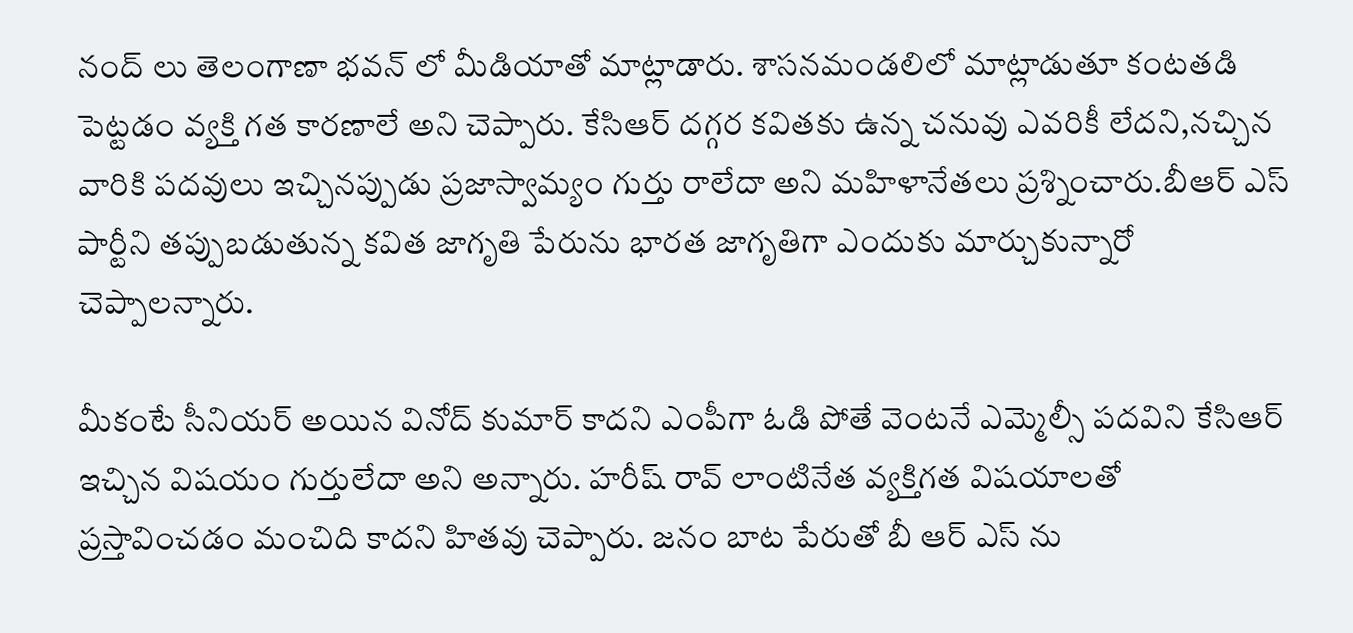నంద్ లు తెలంగాణా భవన్ లో మీడియాతో మాట్లాడారు. శాసనమండలిలో మాట్లాడుతూ కంటతడి పెట్టడం వ్యక్తి గత కారణాలే అని చెప్పారు. కేసిఆర్ దగ్గర కవితకు ఉన్న చనువు ఎవరికీ లేదని,నచ్చిన వారికి పదవులు ఇచ్చినప్పుడు ప్రజాస్వామ్యం గుర్తు రాలేదా అని మహిళానేతలు ప్రశ్నించారు.బీఆర్ ఎస్ పార్టీని తప్పుబడుతున్న కవిత జాగృతి పేరును భారత జాగృతిగా ఎందుకు మార్చుకున్నారో చెప్పాలన్నారు.

మీకంటే సీనియర్ అయిన వినోద్ కుమార్ కాదని ఎంపీగా ఓడి పోతే వెంటనే ఎమ్మెల్సీ పదవిని కేసిఆర్ ఇచ్చిన విషయం గుర్తులేదా అని అన్నారు. హరీష్ రావ్ లాంటినేత వ్యక్తిగత విషయాలతో ప్రస్తావించడం మంచిది కాదని హితవు చెప్పారు. జనం బాట పేరుతో బీ ఆర్ ఎస్ ను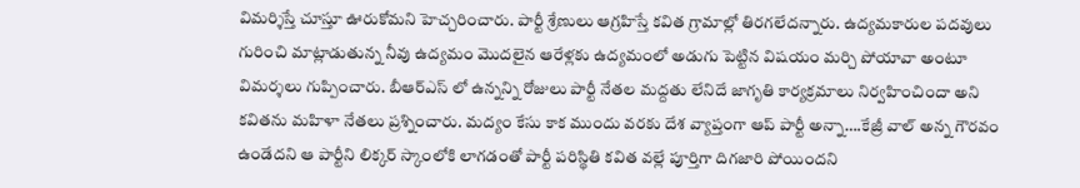విమర్శిస్తే చూస్తూ ఊరుకోమని హెచ్చరించారు. పార్టీ శ్రేణులు ఆగ్రహిస్తే కవిత గ్రామాల్లో తిరగలేదన్నారు. ఉద్యమకారుల పదవులు గురించి మాట్లాడుతున్న నీవు ఉద్యమం మొదలైన ఆరేళ్లకు ఉద్యమంలో అడుగు పెట్టిన విషయం మర్చి పోయావా అంటూ విమర్శలు గుప్పించారు. బీఆర్ఎస్ లో ఉన్నన్ని రోజులు పార్టీ నేతల మద్దతు లేనిదే జాగృతి కార్యక్రమాలు నిర్వహించిందా అని కవితను మహిళా నేతలు ప్రశ్నించారు. మద్యం కేసు కాక ముందు వరకు దేశ వ్యాప్తంగా ఆప్ పార్టీ అన్నా….కేజ్రీ వాల్ అన్న గౌరవం ఉండేదని ఆ పార్టీని లిక్కర్ స్కాంలోకి లాగడంతో పార్టీ పరిస్థితి కవిత వల్లే పూర్తిగా దిగజారి పోయిందని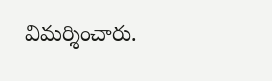విమర్శించారు.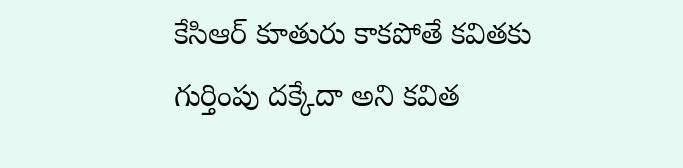కేసిఆర్ కూతురు కాకపోతే కవితకు గుర్తింపు దక్కేదా అని కవిత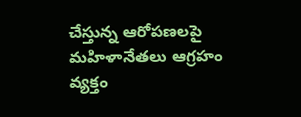చేస్తున్న ఆరోపణలపై మహిళానేతలు ఆగ్రహం వ్యక్తం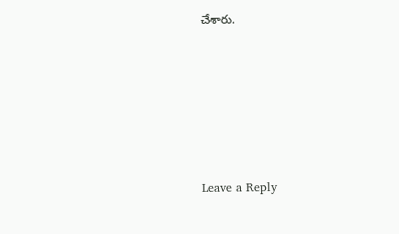చేశారు.







Leave a Reply